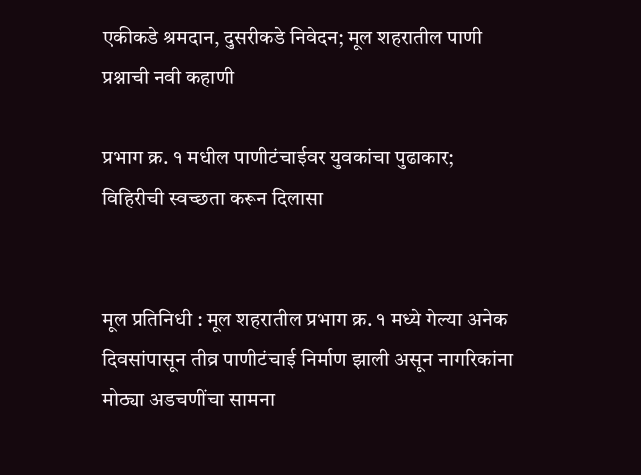एकीकडे श्रमदान, दुसरीकडे निवेदन; मूल शहरातील पाणी प्रश्नाची नवी कहाणी

प्रभाग क्र. १ मधील पाणीटंचाईवर युवकांचा पुढाकार; विहिरीची स्वच्छता करून दिलासा


मूल प्रतिनिधी : मूल शहरातील प्रभाग क्र. १ मध्ये गेल्या अनेक दिवसांपासून तीव्र पाणीटंचाई निर्माण झाली असून नागरिकांना मोठ्या अडचणींचा सामना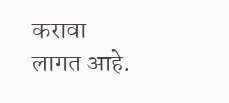करावा लागत आहे.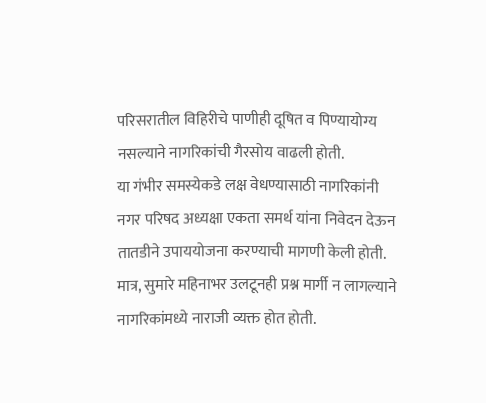परिसरातील विहिरीचे पाणीही दूषित व पिण्यायोग्य नसल्याने नागरिकांची गैरसोय वाढली होती.
या गंभीर समस्येकडे लक्ष वेधण्यासाठी नागरिकांनी नगर परिषद अध्यक्षा एकता समर्थ यांना निवेदन देऊन तातडीने उपाययोजना करण्याची मागणी केली होती. मात्र, सुमारे महिनाभर उलटूनही प्रश्न मार्गी न लागल्याने नागरिकांमध्ये नाराजी व्यक्त होत होती.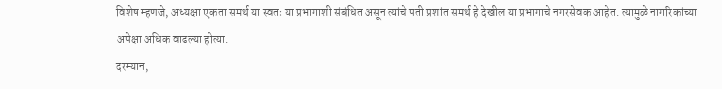विशेष म्हणजे, अध्यक्षा एकता समर्थ या स्वतः या प्रभागाशी संबंधित असून त्यांचे पती प्रशांत समर्थ हे देखील या प्रभागाचे नगरसेवक आहेत. त्यामुळे नागरिकांच्या अपेक्षा अधिक वाढल्या होत्या.
दरम्यान,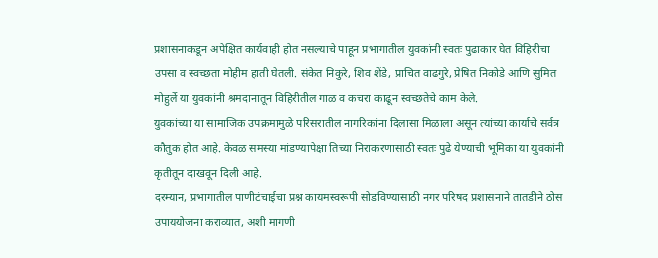प्रशासनाकडून अपेक्षित कार्यवाही होत नसल्याचे पाहून प्रभागातील युवकांनी स्वतः पुढाकार घेत विहिरीचा उपसा व स्वच्छता मोहीम हाती घेतली. संकेत निकुरे, शिव शेंडे, प्राचित वाढगुरे, प्रेषित निकोडे आणि सुमित मोहुर्ले या युवकांनी श्रमदानातून विहिरीतील गाळ व कचरा काढून स्वच्छतेचे काम केले.
युवकांच्या या सामाजिक उपक्रमामुळे परिसरातील नागरिकांना दिलासा मिळाला असून त्यांच्या कार्याचे सर्वत्र कौतुक होत आहे. केवळ समस्या मांडण्यापेक्षा तिच्या निराकरणासाठी स्वतः पुढे येण्याची भूमिका या युवकांनी कृतीतून दाखवून दिली आहे.
दरम्यान, प्रभागातील पाणीटंचाईचा प्रश्न कायमस्वरूपी सोडविण्यासाठी नगर परिषद प्रशासनाने तातडीने ठोस उपाययोजना कराव्यात, अशी मागणी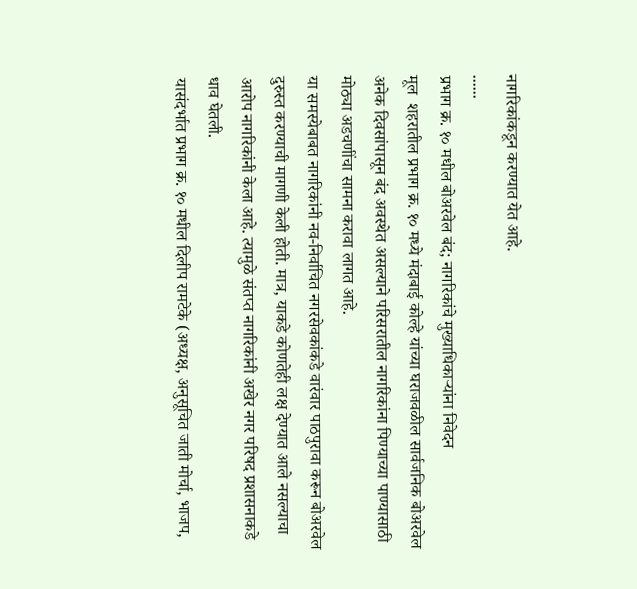नागरिकांकडून करण्यात येत आहे.
......
प्रभाग क्र. १० मधील बोअरवेल बंद; नागरिकांचे मुख्याधिकाऱ्यांना निवेदन
मूल  शहरातील प्रभाग क्र. १० मध्ये मंदाबाई कोल्हे यांच्या घराजवळील सार्वजनिक बोअरवेल अनेक दिवसांपासून बंद अवस्थेत असल्याने परिसरातील नागरिकांना पिण्याच्या पाण्यासाठी मोठ्या अडचणींचा सामना करावा लागत आहे.
या समस्येबाबत नागरिकांनी नव-निर्वाचित नगरसेवकांकडे वारंवार पाठपुरावा करून बोअरवेल दुरुस्त करण्याची मागणी केली होती. मात्र, याकडे कोणतेही लक्ष देण्यात आले नसल्याचा आरोप नागरिकांनी केला आहे. त्यामुळे संतप्त नागरिकांनी अखेर नगर परिषद प्रशासनाकडे धाव घेतली.
यासंदर्भात प्रभाग क्र. १० मधील दिलीप रामटेके (अध्यक्ष, अनुसूचित जाती मोर्चा, भाजप,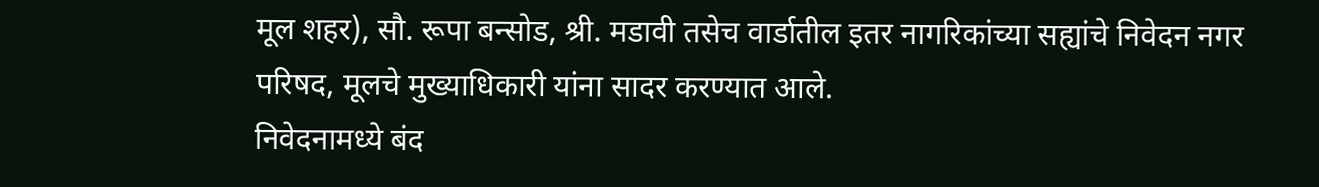मूल शहर), सौ. रूपा बन्सोड, श्री. मडावी तसेच वार्डातील इतर नागरिकांच्या सह्यांचे निवेदन नगर परिषद, मूलचे मुख्याधिकारी यांना सादर करण्यात आले.
निवेदनामध्ये बंद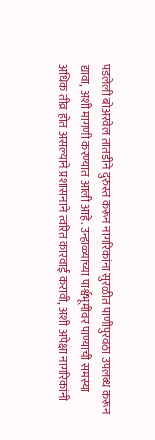पडलेली बोअरवेल तातडीने दुरुस्त करून नागरिकांना सुरळीत पाणीपुरवठा उपलब्ध करून द्यावा, अशी मागणी करण्यात आली आहे. उन्हाळ्याच्या पार्श्वभूमीवर पाण्याची समस्या अधिक तीव्र होत असल्याने प्रशासनाने त्वरित कारवाई करावी, अशी अपेक्षा नागरिकांनी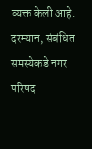व्यक्त केली आहे.
दरम्यान, संबंधित समस्येकडे नगर परिषद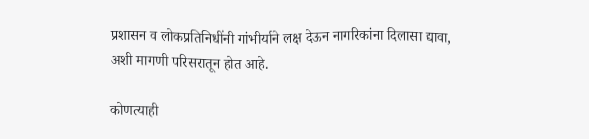प्रशासन व लोकप्रतिनिधींनी गांभीर्याने लक्ष देऊन नागरिकांना दिलासा द्यावा, अशी मागणी परिसरातून होत आहे.

कोणत्याही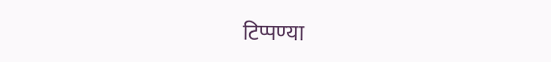टिप्पण्‍या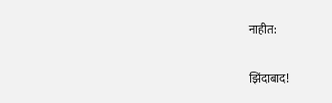नाहीत:

झिंदाबाद!